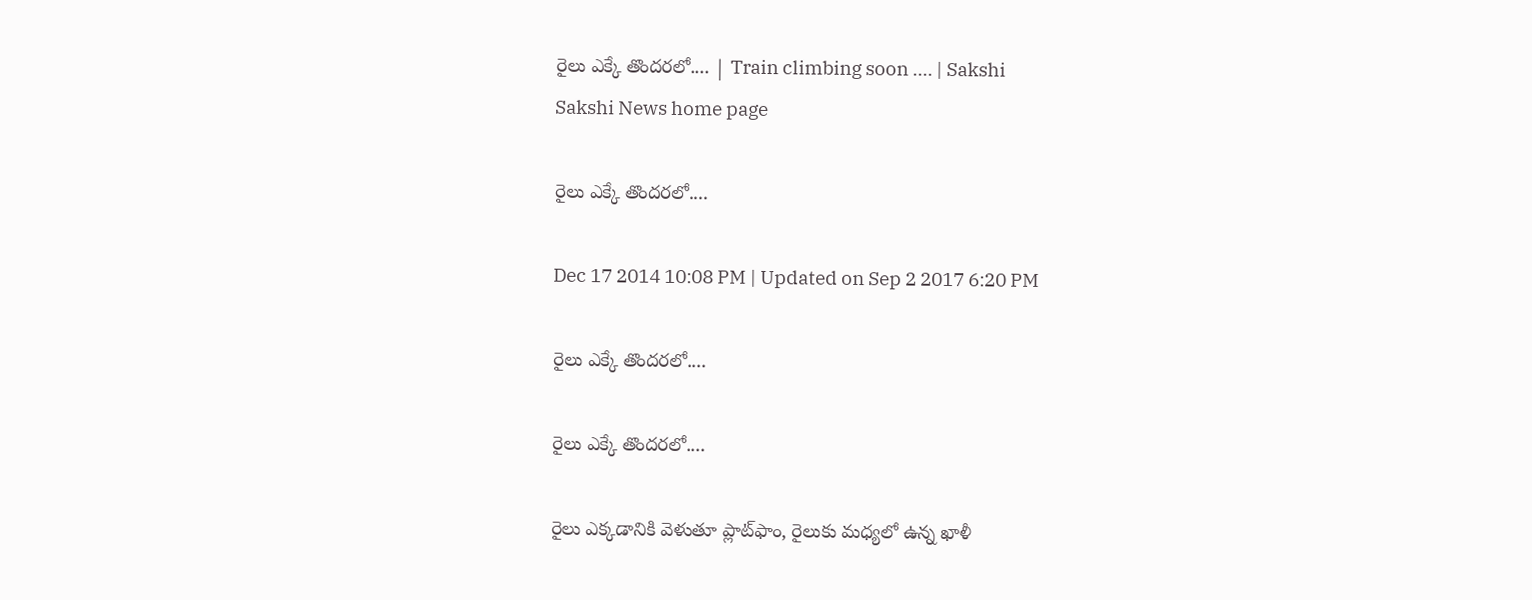రైలు ఎక్కే తొందరలో.... | Train climbing soon .... | Sakshi
Sakshi News home page

రైలు ఎక్కే తొందరలో....

Dec 17 2014 10:08 PM | Updated on Sep 2 2017 6:20 PM

రైలు ఎక్కే తొందరలో....

రైలు ఎక్కే తొందరలో....

రైలు ఎక్కడానికి వెళుతూ ప్లాట్‌ఫాం, రైలుకు మధ్యలో ఉన్న ఖాళీ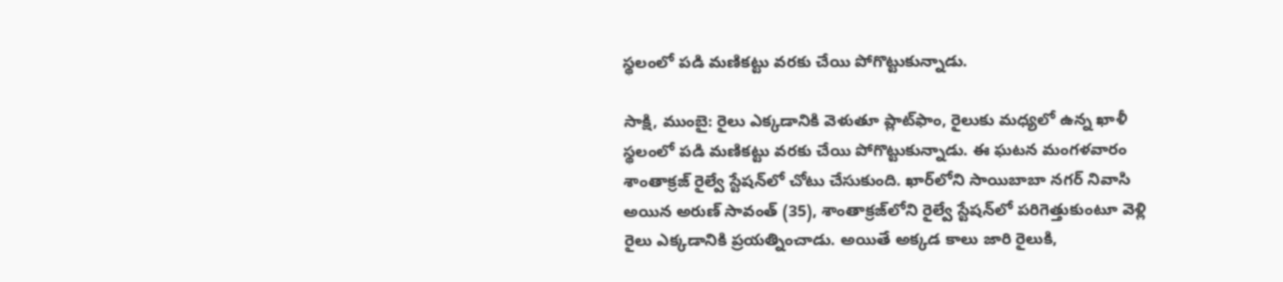స్థలంలో పడి మణికట్టు వరకు చేయి పోగొట్టుకున్నాడు.

సాక్షి, ముంబై: రైలు ఎక్కడానికి వెళుతూ ప్లాట్‌ఫాం, రైలుకు మధ్యలో ఉన్న ఖాళీ స్థలంలో పడి మణికట్టు వరకు చేయి పోగొట్టుకున్నాడు. ఈ ఘటన మంగళవారం  శాంతాక్రజ్ రైల్వే స్టేషన్‌లో చోటు చేసుకుంది. ఖార్‌లోని సాయిబాబా నగర్ నివాసి అయిన అరుణ్ సావంత్ (35), శాంతాక్రజ్‌లోని రైల్వే స్టేషన్‌లో పరిగెత్తుకుంటూ వెళ్లి రైలు ఎక్కడానికి ప్రయత్నించాడు. అయితే అక్కడ కాలు జారి రైలుకి,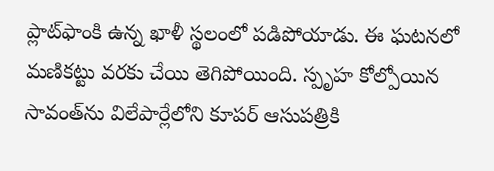ప్లాట్‌ఫాంకి ఉన్న ఖాళీ స్థలంలో పడిపోయాడు. ఈ ఘటనలో మణికట్టు వరకు చేయి తెగిపోయింది. స్పృహ కోల్పోయిన సావంత్‌ను విలేపార్లేలోని కూపర్ ఆసుపత్రికి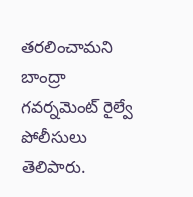తరలించామని బాంద్రా గవర్నమెంట్ రైల్వే పోలీసులు తెలిపారు.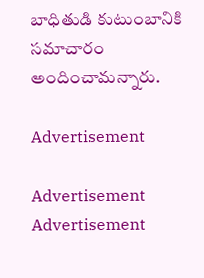బాధితుడి కుటుంబానికి సమాచారం అందించామన్నారు.

Advertisement

Advertisement
Advertisement